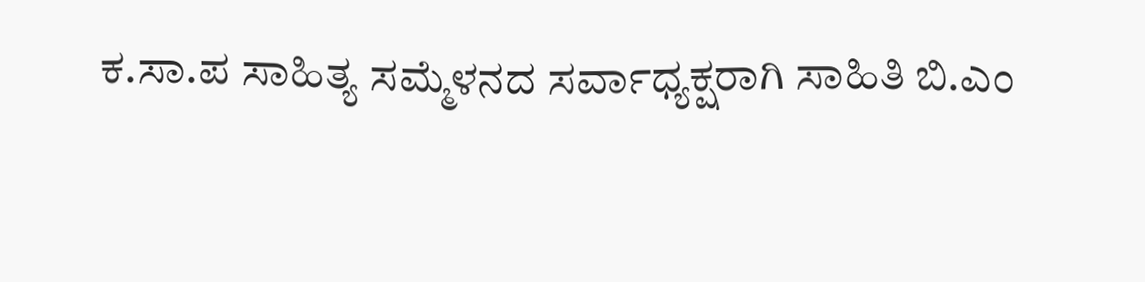ಕ.ಸಾ.ಪ ಸಾಹಿತ್ಯ ಸಮ್ಮೆಳನದ ಸರ್ವಾಧ್ಯಕ್ಷರಾಗಿ ಸಾಹಿತಿ ಬಿ.ಎಂ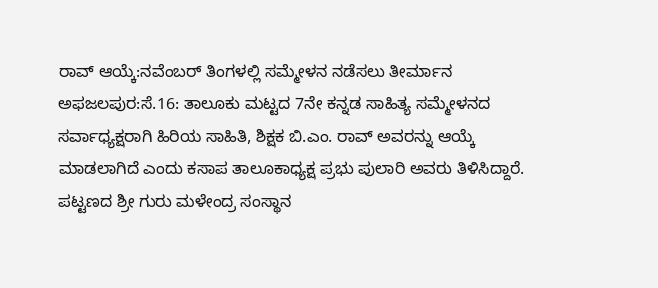ರಾವ್ ಆಯ್ಕೆ:ನವೆಂಬರ್ ತಿಂಗಳಲ್ಲಿ ಸಮ್ಮೇಳನ ನಡೆಸಲು ತೀರ್ಮಾನ
ಅಫಜಲಪುರ:ಸೆ.16: ತಾಲೂಕು ಮಟ್ಟದ 7ನೇ ಕನ್ನಡ ಸಾಹಿತ್ಯ ಸಮ್ಮೇಳನದ ಸರ್ವಾಧ್ಯಕ್ಷರಾಗಿ ಹಿರಿಯ ಸಾಹಿತಿ, ಶಿಕ್ಷಕ ಬಿ.ಎಂ. ರಾವ್ ಅವರನ್ನು ಆಯ್ಕೆ ಮಾಡಲಾಗಿದೆ ಎಂದು ಕಸಾಪ ತಾಲೂಕಾಧ್ಯಕ್ಷ ಪ್ರಭು ಪುಲಾರಿ ಅವರು ತಿಳಿಸಿದ್ದಾರೆ.
ಪಟ್ಟಣದ ಶ್ರೀ ಗುರು ಮಳೇಂದ್ರ ಸಂಸ್ಥಾನ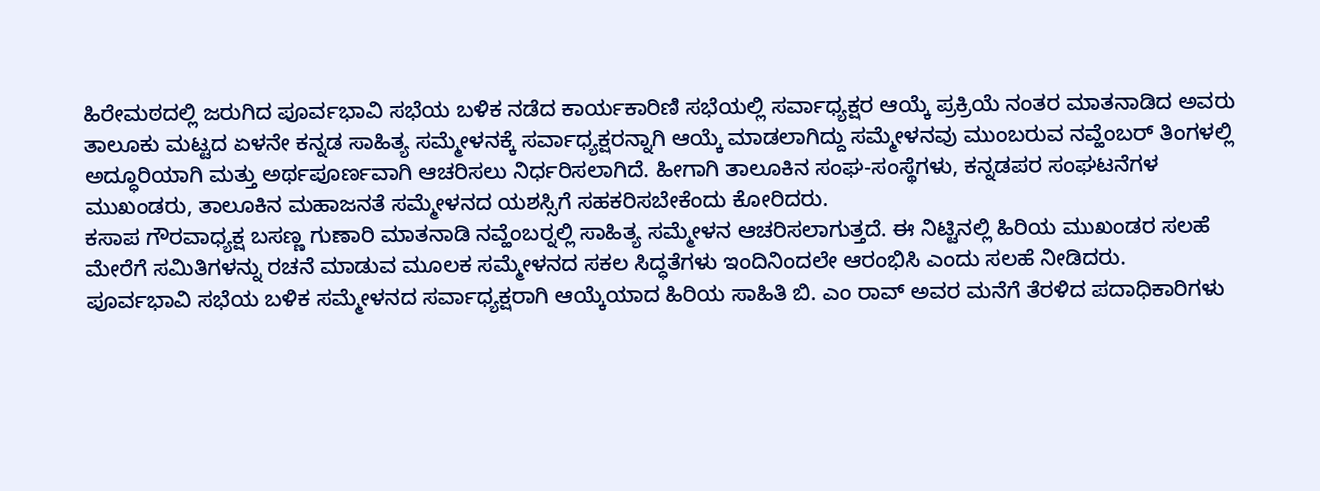ಹಿರೇಮಠದಲ್ಲಿ ಜರುಗಿದ ಪೂರ್ವಭಾವಿ ಸಭೆಯ ಬಳಿಕ ನಡೆದ ಕಾರ್ಯಕಾರಿಣಿ ಸಭೆಯಲ್ಲಿ ಸರ್ವಾಧ್ಯಕ್ಷರ ಆಯ್ಕೆ ಪ್ರಕ್ರಿಯೆ ನಂತರ ಮಾತನಾಡಿದ ಅವರು ತಾಲೂಕು ಮಟ್ಟದ ಏಳನೇ ಕನ್ನಡ ಸಾಹಿತ್ಯ ಸಮ್ಮೇಳನಕ್ಕೆ ಸರ್ವಾಧ್ಯಕ್ಷರನ್ನಾಗಿ ಆಯ್ಕೆ ಮಾಡಲಾಗಿದ್ದು ಸಮ್ಮೇಳನವು ಮುಂಬರುವ ನವ್ಹೆಂಬರ್ ತಿಂಗಳಲ್ಲಿ ಅದ್ಧೂರಿಯಾಗಿ ಮತ್ತು ಅರ್ಥಪೂರ್ಣವಾಗಿ ಆಚರಿಸಲು ನಿರ್ಧರಿಸಲಾಗಿದೆ. ಹೀಗಾಗಿ ತಾಲೂಕಿನ ಸಂಘ-ಸಂಸ್ಥೆಗಳು, ಕನ್ನಡಪರ ಸಂಘಟನೆಗಳ ಮುಖಂಡರು, ತಾಲೂಕಿನ ಮಹಾಜನತೆ ಸಮ್ಮೇಳನದ ಯಶಸ್ಸಿಗೆ ಸಹಕರಿಸಬೇಕೆಂದು ಕೋರಿದರು.
ಕಸಾಪ ಗೌರವಾಧ್ಯಕ್ಷ ಬಸಣ್ಣ ಗುಣಾರಿ ಮಾತನಾಡಿ ನವ್ಹೆಂಬರ್‍ನಲ್ಲಿ ಸಾಹಿತ್ಯ ಸಮ್ಮೇಳನ ಆಚರಿಸಲಾಗುತ್ತದೆ. ಈ ನಿಟ್ಟಿನಲ್ಲಿ ಹಿರಿಯ ಮುಖಂಡರ ಸಲಹೆ ಮೇರೆಗೆ ಸಮಿತಿಗಳನ್ನು ರಚನೆ ಮಾಡುವ ಮೂಲಕ ಸಮ್ಮೇಳನದ ಸಕಲ ಸಿದ್ಧತೆಗಳು ಇಂದಿನಿಂದಲೇ ಆರಂಭಿಸಿ ಎಂದು ಸಲಹೆ ನೀಡಿದರು.
ಪೂರ್ವಭಾವಿ ಸಭೆಯ ಬಳಿಕ ಸಮ್ಮೇಳನದ ಸರ್ವಾಧ್ಯಕ್ಷರಾಗಿ ಆಯ್ಕೆಯಾದ ಹಿರಿಯ ಸಾಹಿತಿ ಬಿ. ಎಂ ರಾವ್ ಅವರ ಮನೆಗೆ ತೆರಳಿದ ಪದಾಧಿಕಾರಿಗಳು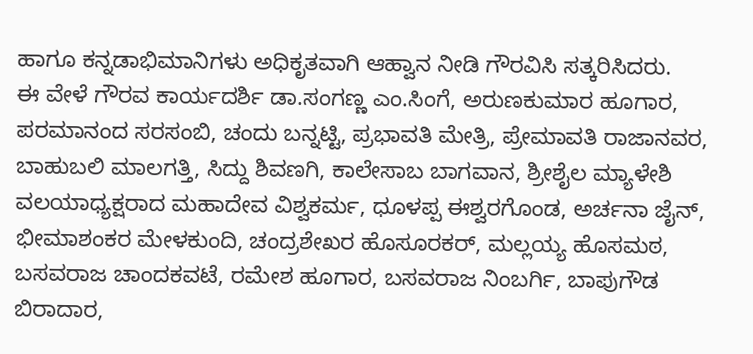ಹಾಗೂ ಕನ್ನಡಾಭಿಮಾನಿಗಳು ಅಧಿಕೃತವಾಗಿ ಆಹ್ವಾನ ನೀಡಿ ಗೌರವಿಸಿ ಸತ್ಕರಿಸಿದರು.
ಈ ವೇಳೆ ಗೌರವ ಕಾರ್ಯದರ್ಶಿ ಡಾ.ಸಂಗಣ್ಣ ಎಂ.ಸಿಂಗೆ, ಅರುಣಕುಮಾರ ಹೂಗಾರ, ಪರಮಾನಂದ ಸರಸಂಬಿ, ಚಂದು ಬನ್ನಟ್ಟಿ, ಪ್ರಭಾವತಿ ಮೇತ್ರಿ, ಪ್ರೇಮಾವತಿ ರಾಜಾನವರ, ಬಾಹುಬಲಿ ಮಾಲಗತ್ತಿ, ಸಿದ್ದು ಶಿವಣಗಿ, ಕಾಲೇಸಾಬ ಬಾಗವಾನ, ಶ್ರೀಶೈಲ ಮ್ಯಾಳೇಶಿ ವಲಯಾಧ್ಯಕ್ಷರಾದ ಮಹಾದೇವ ವಿಶ್ವಕರ್ಮ, ಧೂಳಪ್ಪ ಈಶ್ವರಗೊಂಡ, ಅರ್ಚನಾ ಜೈನ್, ಭೀಮಾಶಂಕರ ಮೇಳಕುಂದಿ, ಚಂದ್ರಶೇಖರ ಹೊಸೂರಕರ್, ಮಲ್ಲಯ್ಯ ಹೊಸಮಠ, ಬಸವರಾಜ ಚಾಂದಕವಟೆ, ರಮೇಶ ಹೂಗಾರ, ಬಸವರಾಜ ನಿಂಬರ್ಗಿ, ಬಾಪುಗೌಡ ಬಿರಾದಾರ,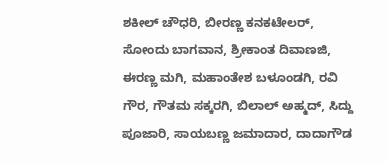ಶಕೀಲ್ ಚೌಧರಿ, ಬೀರಣ್ಣ ಕನಕಟೇಲರ್, ಸೋಂದು ಬಾಗವಾನ, ಶ್ರೀಕಾಂತ ದಿವಾಣಜಿ, ಈರಣ್ಣ ಮಗಿ, ಮಹಾಂತೇಶ ಬಳೂಂಡಗಿ, ರವಿ ಗೌರ, ಗೌತಮ ಸಕ್ಕರಗಿ, ಬಿಲಾಲ್ ಅಹ್ಮದ್, ಸಿದ್ದು ಪೂಜಾರಿ, ಸಾಯಬಣ್ಣ ಜಮಾದಾರ, ದಾದಾಗೌಡ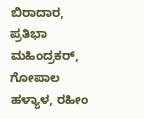ಬಿರಾದಾರ, ಪ್ರತಿಭಾ ಮಹಿಂದ್ರಕರ್, ಗೋಪಾಲ ಹಳ್ಯಾಳ, ರಹೀಂ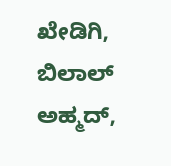ಖೇಡಿಗಿ, ಬಿಲಾಲ್ ಅಹ್ಮದ್,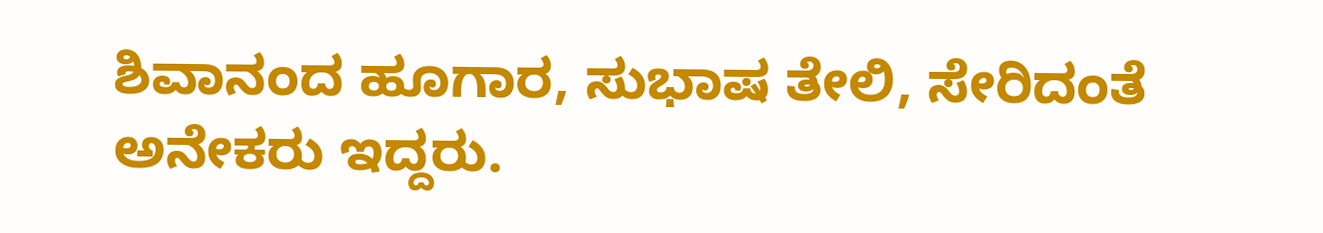ಶಿವಾನಂದ ಹೂಗಾರ, ಸುಭಾಷ ತೇಲಿ, ಸೇರಿದಂತೆ ಅನೇಕರು ಇದ್ದರು.